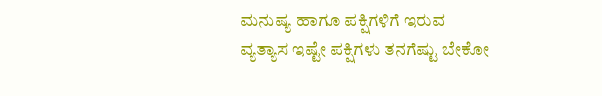ಮನುಷ್ಯ ಹಾಗೂ ಪಕ್ಷಿಗಳಿಗೆ ಇರುವ ವ್ಯತ್ಯಾಸ ಇಷ್ಟೇ ಪಕ್ಷಿಗಳು ತನಗೆಷ್ಟು ಬೇಕೋ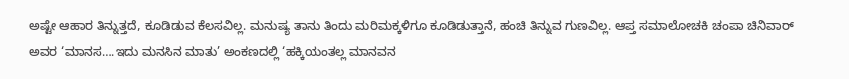ಅಷ್ಟೇ ಆಹಾರ ತಿನ್ನುತ್ತದೆ, ಕೂಡಿಡುವ ಕೆಲಸವಿಲ್ಲ. ಮನುಷ್ಯ ತಾನು ತಿಂದು ಮರಿಮಕ್ಕಳಿಗೂ ಕೂಡಿಡುತ್ತಾನೆ, ಹಂಚಿ ತಿನ್ನುವ ಗುಣವಿಲ್ಲ. ಆಪ್ತ ಸಮಾಲೋಚಕಿ ಚಂಪಾ ಚಿನಿವಾರ್ ಅವರ ‘ಮಾನಸ….ಇದು ಮನಸಿನ ಮಾತು’ ಅಂಕಣದಲ್ಲಿ ‘ಹಕ್ಕಿಯಂತಲ್ಲ ಮಾನವನ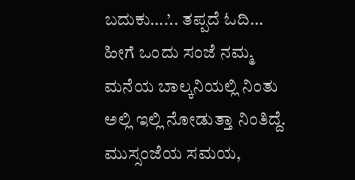ಬದುಕು….’.. ತಪ್ಪದೆ ಓದಿ…
ಹೀಗೆ ಒಂದು ಸಂಜೆ ನಮ್ಮ ಮನೆಯ ಬಾಲ್ಕನಿಯಲ್ಲಿ ನಿಂತು ಅಲ್ಲಿ ಇಲ್ಲಿ ನೋಡುತ್ತಾ ನಿಂತಿದ್ದೆ. ಮುಸ್ಸಂಜೆಯ ಸಮಯ,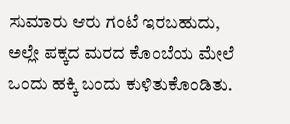ಸುಮಾರು ಆರು ಗಂಟೆ ಇರಬಹುದು, ಅಲ್ಲೇ ಪಕ್ಕದ ಮರದ ಕೊಂಬೆಯ ಮೇಲೆ ಒಂದು ಹಕ್ಕಿ ಬಂದು ಕುಳಿತುಕೊಂಡಿತು.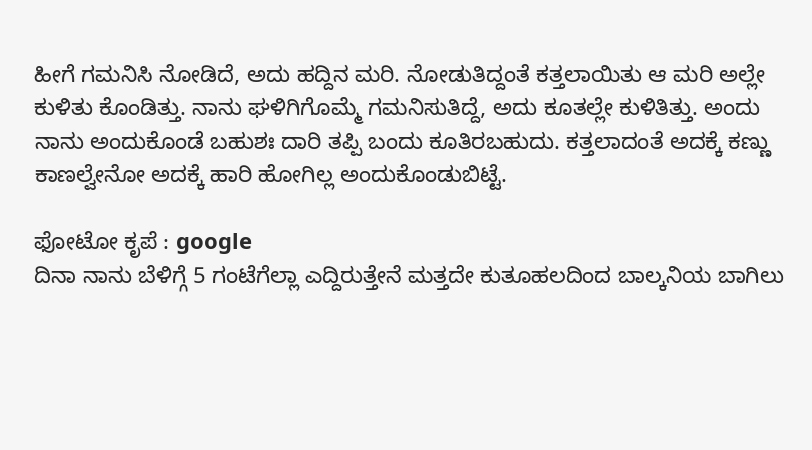ಹೀಗೆ ಗಮನಿಸಿ ನೋಡಿದೆ, ಅದು ಹದ್ದಿನ ಮರಿ. ನೋಡುತಿದ್ದಂತೆ ಕತ್ತಲಾಯಿತು ಆ ಮರಿ ಅಲ್ಲೇ ಕುಳಿತು ಕೊಂಡಿತ್ತು. ನಾನು ಘಳಿಗಿಗೊಮ್ಮೆ ಗಮನಿಸುತಿದ್ದೆ, ಅದು ಕೂತಲ್ಲೇ ಕುಳಿತಿತ್ತು. ಅಂದು ನಾನು ಅಂದುಕೊಂಡೆ ಬಹುಶಃ ದಾರಿ ತಪ್ಪಿ ಬಂದು ಕೂತಿರಬಹುದು. ಕತ್ತಲಾದಂತೆ ಅದಕ್ಕೆ ಕಣ್ಣು ಕಾಣಲ್ವೇನೋ ಅದಕ್ಕೆ ಹಾರಿ ಹೋಗಿಲ್ಲ ಅಂದುಕೊಂಡುಬಿಟ್ಟೆ.

ಫೋಟೋ ಕೃಪೆ : google
ದಿನಾ ನಾನು ಬೆಳಿಗ್ಗೆ 5 ಗಂಟೆಗೆಲ್ಲಾ ಎದ್ದಿರುತ್ತೇನೆ ಮತ್ತದೇ ಕುತೂಹಲದಿಂದ ಬಾಲ್ಕನಿಯ ಬಾಗಿಲು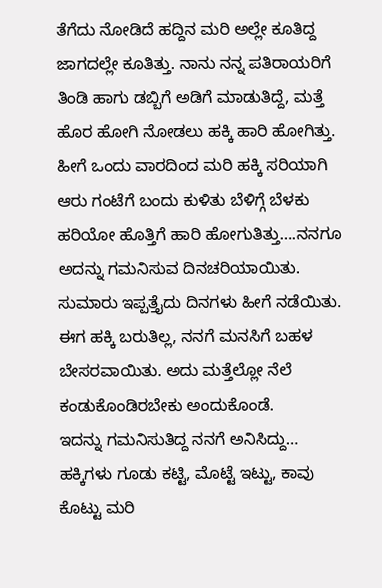ತೆಗೆದು ನೋಡಿದೆ ಹದ್ದಿನ ಮರಿ ಅಲ್ಲೇ ಕೂತಿದ್ದ ಜಾಗದಲ್ಲೇ ಕೂತಿತ್ತು. ನಾನು ನನ್ನ ಪತಿರಾಯರಿಗೆ ತಿಂಡಿ ಹಾಗು ಡಬ್ಬಿಗೆ ಅಡಿಗೆ ಮಾಡುತಿದ್ದೆ, ಮತ್ತೆ ಹೊರ ಹೋಗಿ ನೋಡಲು ಹಕ್ಕಿ ಹಾರಿ ಹೋಗಿತ್ತು.
ಹೀಗೆ ಒಂದು ವಾರದಿಂದ ಮರಿ ಹಕ್ಕಿ ಸರಿಯಾಗಿ ಆರು ಗಂಟೆಗೆ ಬಂದು ಕುಳಿತು ಬೆಳಿಗ್ಗೆ ಬೆಳಕು ಹರಿಯೋ ಹೊತ್ತಿಗೆ ಹಾರಿ ಹೋಗುತಿತ್ತು….ನನಗೂ ಅದನ್ನು ಗಮನಿಸುವ ದಿನಚರಿಯಾಯಿತು. ಸುಮಾರು ಇಪ್ಪತ್ತೈದು ದಿನಗಳು ಹೀಗೆ ನಡೆಯಿತು. ಈಗ ಹಕ್ಕಿ ಬರುತಿಲ್ಲ, ನನಗೆ ಮನಸಿಗೆ ಬಹಳ ಬೇಸರವಾಯಿತು. ಅದು ಮತ್ತೆಲ್ಲೋ ನೆಲೆ ಕಂಡುಕೊಂಡಿರಬೇಕು ಅಂದುಕೊಂಡೆ.
ಇದನ್ನು ಗಮನಿಸುತಿದ್ದ ನನಗೆ ಅನಿಸಿದ್ದು…
ಹಕ್ಕಿಗಳು ಗೂಡು ಕಟ್ಟಿ, ಮೊಟ್ಟೆ ಇಟ್ಟು, ಕಾವು ಕೊಟ್ಟು ಮರಿ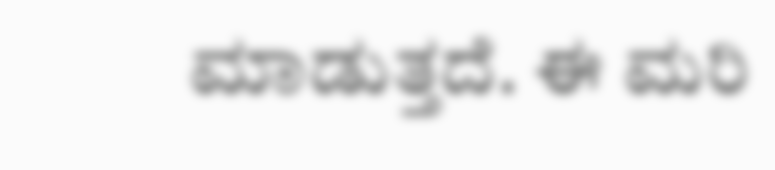ಮಾಡುತ್ತದೆ. ಈ ಮರಿ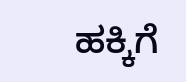ಹಕ್ಕಿಗೆ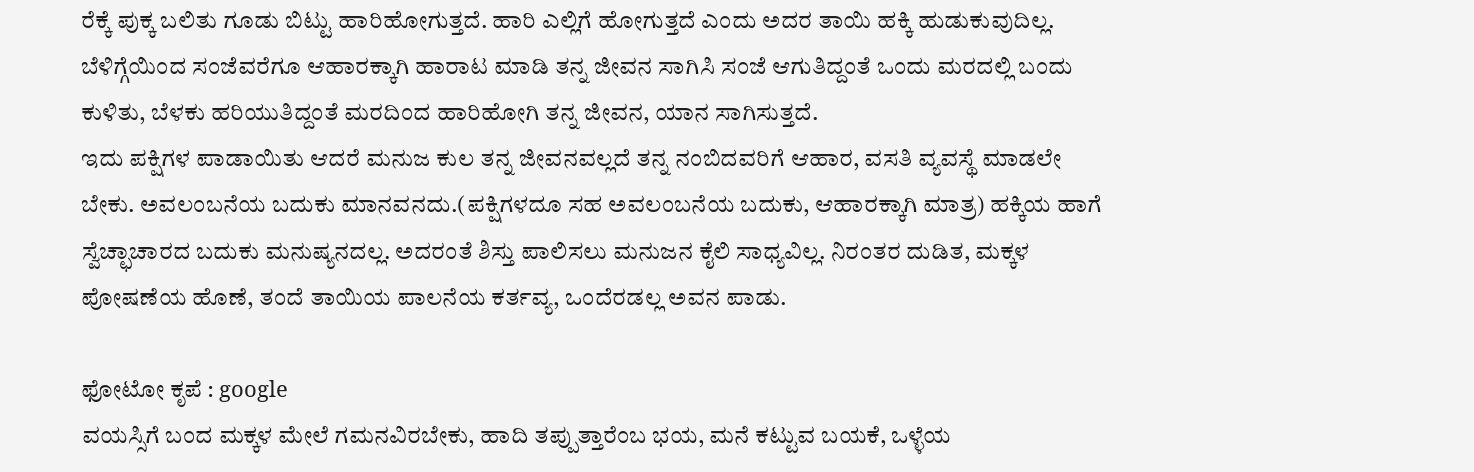ರೆಕ್ಕೆ ಪುಕ್ಕ ಬಲಿತು ಗೂಡು ಬಿಟ್ಟು ಹಾರಿಹೋಗುತ್ತದೆ. ಹಾರಿ ಎಲ್ಲಿಗೆ ಹೋಗುತ್ತದೆ ಎಂದು ಅದರ ತಾಯಿ ಹಕ್ಕಿ ಹುಡುಕುವುದಿಲ್ಲ. ಬೆಳಿಗ್ಗೆಯಿಂದ ಸಂಜೆವರೆಗೂ ಆಹಾರಕ್ಕಾಗಿ ಹಾರಾಟ ಮಾಡಿ ತನ್ನ ಜೀವನ ಸಾಗಿಸಿ ಸಂಜೆ ಆಗುತಿದ್ದಂತೆ ಒಂದು ಮರದಲ್ಲಿ ಬಂದು ಕುಳಿತು, ಬೆಳಕು ಹರಿಯುತಿದ್ದಂತೆ ಮರದಿಂದ ಹಾರಿಹೋಗಿ ತನ್ನ ಜೀವನ, ಯಾನ ಸಾಗಿಸುತ್ತದೆ.
ಇದು ಪಕ್ಷಿಗಳ ಪಾಡಾಯಿತು ಆದರೆ ಮನುಜ ಕುಲ ತನ್ನ ಜೀವನವಲ್ಲದೆ ತನ್ನ ನಂಬಿದವರಿಗೆ ಆಹಾರ, ವಸತಿ ವ್ಯವಸ್ಥೆ ಮಾಡಲೇ ಬೇಕು. ಅವಲಂಬನೆಯ ಬದುಕು ಮಾನವನದು.(ಪಕ್ಷಿಗಳದೂ ಸಹ ಅವಲಂಬನೆಯ ಬದುಕು, ಆಹಾರಕ್ಕಾಗಿ ಮಾತ್ರ) ಹಕ್ಕಿಯ ಹಾಗೆ ಸ್ವೆಚ್ಛಾಚಾರದ ಬದುಕು ಮನುಷ್ಯನದಲ್ಲ. ಅದರಂತೆ ಶಿಸ್ತು ಪಾಲಿಸಲು ಮನುಜನ ಕೈಲಿ ಸಾಧ್ಯವಿಲ್ಲ. ನಿರಂತರ ದುಡಿತ, ಮಕ್ಕಳ ಪೋಷಣೆಯ ಹೊಣೆ, ತಂದೆ ತಾಯಿಯ ಪಾಲನೆಯ ಕರ್ತವ್ಯ, ಒಂದೆರಡಲ್ಲ ಅವನ ಪಾಡು.

ಫೋಟೋ ಕೃಪೆ : google
ವಯಸ್ಸಿಗೆ ಬಂದ ಮಕ್ಕಳ ಮೇಲೆ ಗಮನವಿರಬೇಕು, ಹಾದಿ ತಪ್ಪುತ್ತಾರೆಂಬ ಭಯ, ಮನೆ ಕಟ್ಟುವ ಬಯಕೆ, ಒಳ್ಳೆಯ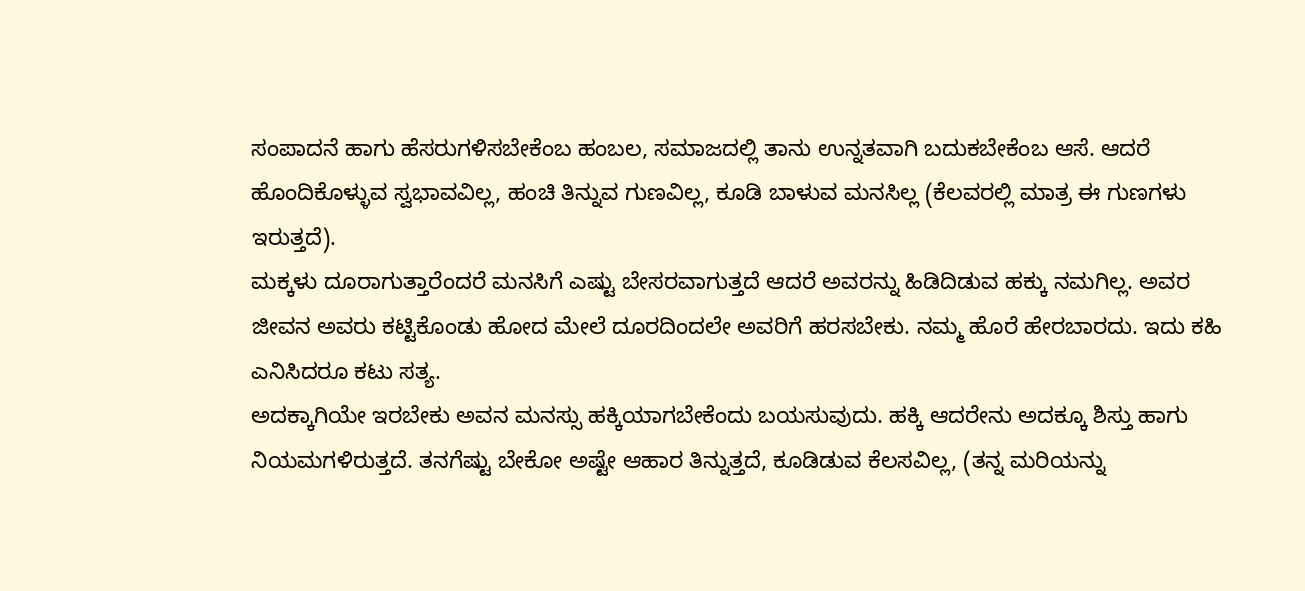ಸಂಪಾದನೆ ಹಾಗು ಹೆಸರುಗಳಿಸಬೇಕೆಂಬ ಹಂಬಲ, ಸಮಾಜದಲ್ಲಿ ತಾನು ಉನ್ನತವಾಗಿ ಬದುಕಬೇಕೆಂಬ ಆಸೆ. ಆದರೆ ಹೊಂದಿಕೊಳ್ಳುವ ಸ್ವಭಾವವಿಲ್ಲ, ಹಂಚಿ ತಿನ್ನುವ ಗುಣವಿಲ್ಲ, ಕೂಡಿ ಬಾಳುವ ಮನಸಿಲ್ಲ (ಕೆಲವರಲ್ಲಿ ಮಾತ್ರ ಈ ಗುಣಗಳು ಇರುತ್ತದೆ).
ಮಕ್ಕಳು ದೂರಾಗುತ್ತಾರೆಂದರೆ ಮನಸಿಗೆ ಎಷ್ಟು ಬೇಸರವಾಗುತ್ತದೆ ಆದರೆ ಅವರನ್ನು ಹಿಡಿದಿಡುವ ಹಕ್ಕು ನಮಗಿಲ್ಲ. ಅವರ ಜೀವನ ಅವರು ಕಟ್ಟಿಕೊಂಡು ಹೋದ ಮೇಲೆ ದೂರದಿಂದಲೇ ಅವರಿಗೆ ಹರಸಬೇಕು. ನಮ್ಮ ಹೊರೆ ಹೇರಬಾರದು. ಇದು ಕಹಿ ಎನಿಸಿದರೂ ಕಟು ಸತ್ಯ.
ಅದಕ್ಕಾಗಿಯೇ ಇರಬೇಕು ಅವನ ಮನಸ್ಸು ಹಕ್ಕಿಯಾಗಬೇಕೆಂದು ಬಯಸುವುದು. ಹಕ್ಕಿ ಆದರೇನು ಅದಕ್ಕೂ ಶಿಸ್ತು ಹಾಗು ನಿಯಮಗಳಿರುತ್ತದೆ. ತನಗೆಷ್ಟು ಬೇಕೋ ಅಷ್ಟೇ ಆಹಾರ ತಿನ್ನುತ್ತದೆ, ಕೂಡಿಡುವ ಕೆಲಸವಿಲ್ಲ, (ತನ್ನ ಮರಿಯನ್ನು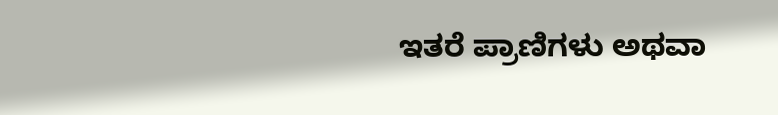ಇತರೆ ಪ್ರಾಣಿಗಳು ಅಥವಾ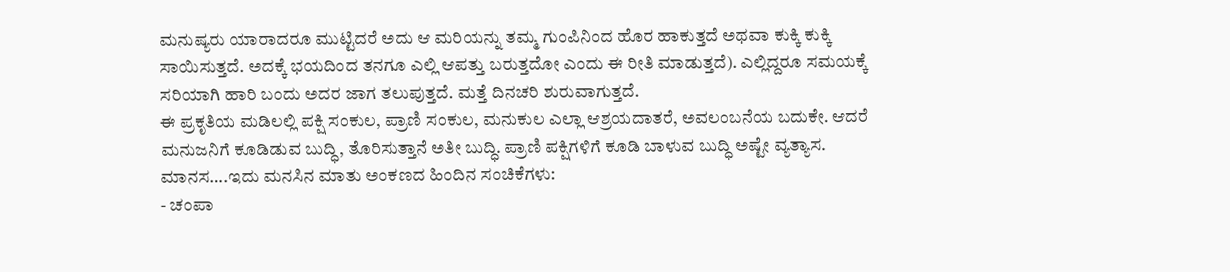ಮನುಷ್ಯರು ಯಾರಾದರೂ ಮುಟ್ಟಿದರೆ ಅದು ಆ ಮರಿಯನ್ನು ತಮ್ಮ ಗುಂಪಿನಿಂದ ಹೊರ ಹಾಕುತ್ತದೆ ಅಥವಾ ಕುಕ್ಕಿ ಕುಕ್ಕಿ ಸಾಯಿಸುತ್ತದೆ. ಅದಕ್ಕೆ ಭಯದಿಂದ ತನಗೂ ಎಲ್ಲಿ ಆಪತ್ತು ಬರುತ್ತದೋ ಎಂದು ಈ ರೀತಿ ಮಾಡುತ್ತದೆ). ಎಲ್ಲಿದ್ದರೂ ಸಮಯಕ್ಕೆ ಸರಿಯಾಗಿ ಹಾರಿ ಬಂದು ಅದರ ಜಾಗ ತಲುಪುತ್ತದೆ. ಮತ್ತೆ ದಿನಚರಿ ಶುರುವಾಗುತ್ತದೆ.
ಈ ಪ್ರಕೃತಿಯ ಮಡಿಲಲ್ಲಿ ಪಕ್ಷಿ ಸಂಕುಲ, ಪ್ರಾಣಿ ಸಂಕುಲ, ಮನುಕುಲ ಎಲ್ಲಾ ಆಶ್ರಯದಾತರೆ, ಅವಲಂಬನೆಯ ಬದುಕೇ. ಆದರೆ ಮನುಜನಿಗೆ ಕೂಡಿಡುವ ಬುದ್ಧಿ, ತೊರಿಸುತ್ತಾನೆ ಅತೀ ಬುದ್ಧಿ. ಪ್ರಾಣಿ ಪಕ್ಷಿಗಳಿಗೆ ಕೂಡಿ ಬಾಳುವ ಬುದ್ಧಿ ಅಷ್ಟೇ ವ್ಯತ್ಯಾಸ.
ಮಾನಸ….ಇದು ಮನಸಿನ ಮಾತು ಅಂಕಣದ ಹಿಂದಿನ ಸಂಚಿಕೆಗಳು:
- ಚಂಪಾ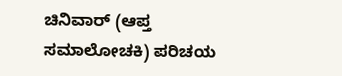ಚಿನಿವಾರ್ (ಆಪ್ತ ಸಮಾಲೋಚಕಿ) ಪರಿಚಯ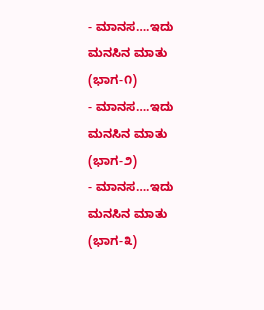- ಮಾನಸ….ಇದು ಮನಸಿನ ಮಾತು (ಭಾಗ-೧)
- ಮಾನಸ….ಇದು ಮನಸಿನ ಮಾತು (ಭಾಗ-೨)
- ಮಾನಸ….ಇದು ಮನಸಿನ ಮಾತು (ಭಾಗ-೩)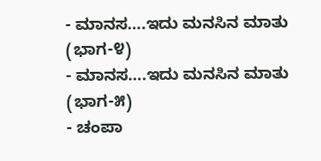- ಮಾನಸ….ಇದು ಮನಸಿನ ಮಾತು (ಭಾಗ-೪)
- ಮಾನಸ….ಇದು ಮನಸಿನ ಮಾತು (ಭಾಗ-೫)
- ಚಂಪಾ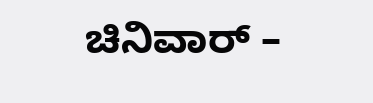ಚಿನಿವಾರ್ –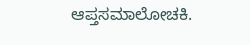ಆಪ್ತಸಮಾಲೋಚಕಿ.